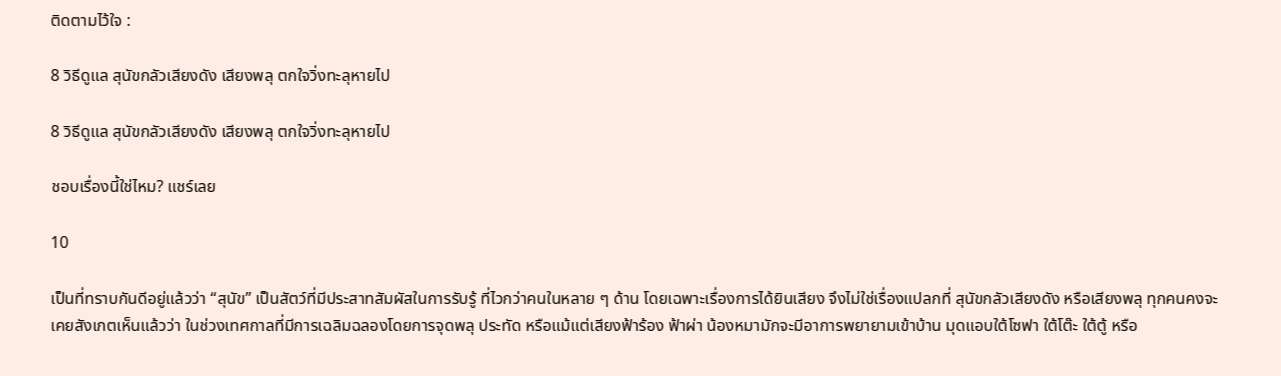ติดตามไว้ใจ :

8 วิธีดูแล สุนัขกลัวเสียงดัง เสียงพลุ ตกใจวิ่งทะลุหายไป

8 วิธีดูแล สุนัขกลัวเสียงดัง เสียงพลุ ตกใจวิ่งทะลุหายไป

ชอบเรื่องนี้ใช่ไหม? แชร์เลย

10

เป็นที่ทราบกันดีอยู่แล้วว่า “สุนัข” เป็นสัตว์ที่มีประสาทสัมผัสในการรับรู้ ที่ไวกว่าคนในหลาย ๆ ด้าน โดยเฉพาะเรื่องการได้ยินเสียง จึงไม่ใช่เรื่องแปลกที่ สุนัขกลัวเสียงดัง หรือเสียงพลุ ทุกคนคงจะเคยสังเกตเห็นแล้วว่า ในช่วงเทศกาลที่มีการเฉลิมฉลองโดยการจุดพลุ ประทัด หรือแม้แต่เสียงฟ้าร้อง ฟ้าผ่า น้องหมามักจะมีอาการพยายามเข้าบ้าน มุดแอบใต้โซฟา ใต้โต๊ะ ใต้ตู้ หรือ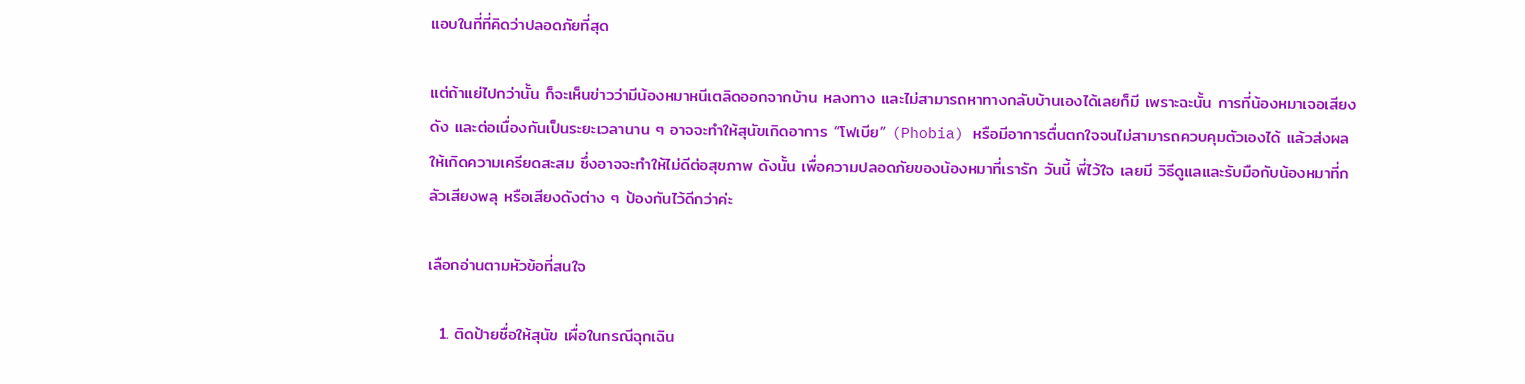แอบในที่ที่คิดว่าปลอดภัยที่สุด

แต่ถ้าแย่ไปกว่านั้น ก็จะเห็นข่าวว่ามีน้องหมาหนีเตลิดออกจากบ้าน หลงทาง และไม่สามารถหาทางกลับบ้านเองได้เลยก็มี เพราะฉะนั้น การที่น้องหมาเจอเสียงดัง และต่อเนื่องกันเป็นระยะเวลานาน ๆ อาจจะทำให้สุนัขเกิดอาการ “โฟเบีย” (Phobia) หรือมีอาการตื่นตกใจจนไม่สามารถควบคุมตัวเองได้ แล้วส่งผลให้เกิดความเครียดสะสม ซึ่งอาจจะทำให้ไม่ดีต่อสุขภาพ ดังนั้น เพื่อความปลอดภัยของน้องหมาที่เรารัก วันนี้ พี่ไว้ใจ เลยมี วิธีดูแลและรับมือกับน้องหมาที่กลัวเสียงพลุ หรือเสียงดังต่าง ๆ ป้องกันไว้ดีกว่าค่ะ

เลือกอ่านตามหัวข้อที่สนใจ

  1. ติดป้ายชื่อให้สุนัข เผื่อในกรณีฉุกเฉิน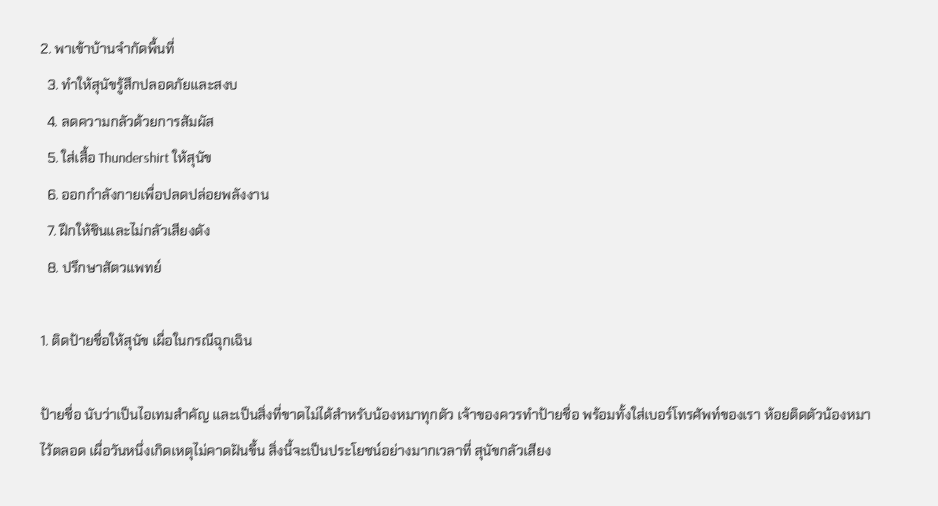2. พาเข้าบ้านจำกัดพื้นที่
  3. ทำให้สุนัขรู้สึกปลอดภัยและสงบ
  4. ลดความกลัวด้วยการสัมผัส
  5. ใส่เสื้อ Thundershirt ให้สุนัข
  6. ออกกำลังกายเพื่อปลดปล่อยพลังงาน
  7. ฝึกให้ชินและไม่กลัวเสียงดัง
  8. ปรึกษาสัตวแพทย์

1. ติดป้ายชื่อให้สุนัข เผื่อในกรณีฉุกเฉิน

ป้ายชื่อ นับว่าเป็นไอเทมสำคัญ และเป็นสิ่งที่ขาดไม่ได้สำหรับน้องหมาทุกตัว เจ้าของควรทำป้ายชื่อ พร้อมทั้งใส่เบอร์โทรศัพท์ของเรา ห้อยติดตัวน้องหมาไว้ตลอด เผื่อวันหนึ่งเกิดเหตุไม่คาดฝันขึ้น สิ่งนี้จะเป็นประโยชน์อย่างมากเวลาที่ สุนัขกลัวเสียง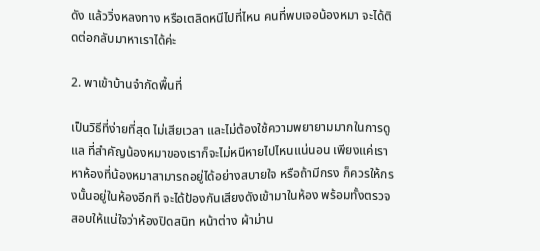ดัง แล้ววิ่งหลงทาง หรือเตลิดหนีไปที่ไหน คนที่พบเจอน้องหมา จะได้ติดต่อกลับมาหาเราได้ค่ะ

2. พาเข้าบ้านจำกัดพื้นที่

เป็นวิธีที่ง่ายที่สุด ไม่เสียเวลา และไม่ต้องใช้ความพยายามมากในการดูแล ที่สำคัญน้องหมาของเราก็จะไม่หนีหายไปไหนแน่นอน เพียงแค่เราหาห้องที่น้องหมาสามารถอยู่ได้อย่างสบายใจ หรือถ้ามีกรง ก็ควรให้กรงนั้นอยู่ในห้องอีกที จะได้ป้องกันเสียงดังเข้ามาในห้อง พร้อมทั้งตรวจสอบให้แน่ใจว่าห้องปิดสนิท หน้าต่าง ผ้าม่าน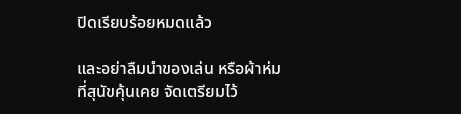ปิดเรียบร้อยหมดแล้ว

และอย่าลืมนำของเล่น หรือผ้าห่มที่สุนัขคุ้นเคย จัดเตรียมไว้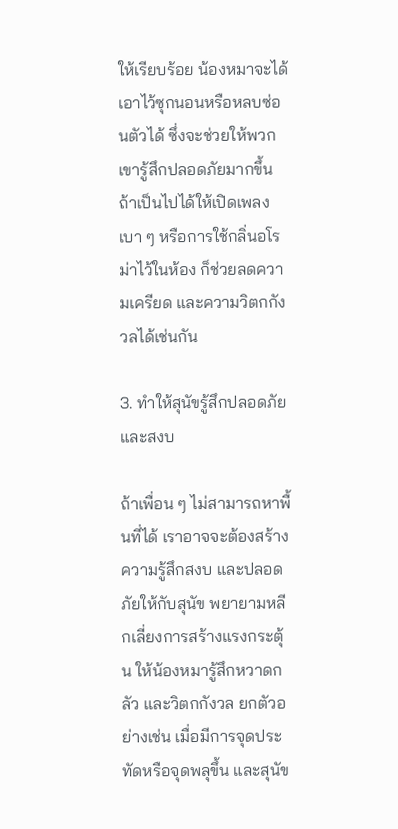ให้เรียบร้อย น้องหมาจะได้เอาไว้ซุกนอนหรือหลบซ่อนตัวได้ ซึ่งจะช่วยให้พวกเขารู้สึกปลอดภัยมากขึ้น ถ้าเป็นไปได้ให้เปิดเพลงเบา ๆ หรือการใช้กลิ่นอโรม่าไว้ในห้อง ก็ช่วยลดความเครียด และความวิตกกังวลได้เช่นกัน

3. ทำให้สุนัขรู้สึกปลอดภัยและสงบ

ถ้าเพื่อน ๆ ไม่สามารถหาพื้นที่ได้ เราอาจจะต้องสร้างความรู้สึกสงบ และปลอดภัยให้กับสุนัข พยายามหลีกเลี่ยงการสร้างแรงกระตุ้น ให้น้องหมารู้สึกหวาดกลัว และวิตกกังวล ยกตัวอย่างเช่น เมื่อมีการจุดประทัดหรือจุดพลุขึ้น และสุนัข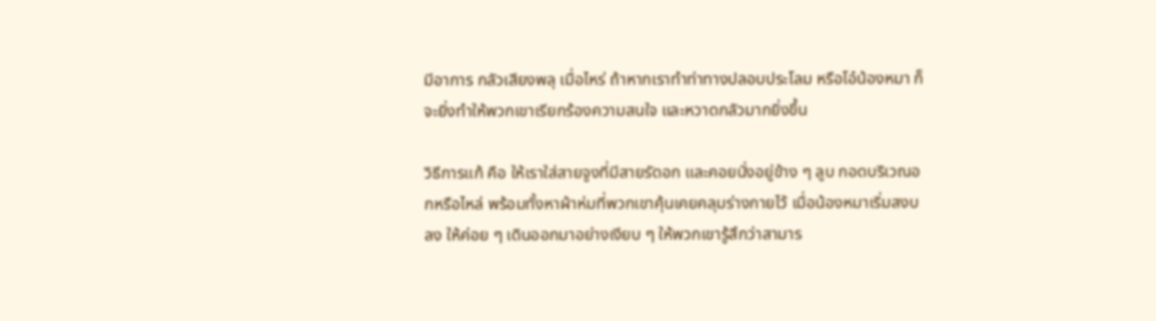มีอาการ กลัวเสียงพลุ เมื่อไหร่ ถ้าหากเราทำท่าทางปลอบประโลม หรือโอ๋น้องหมา ก็จะยิ่งทำให้พวกเขาเรียกร้องความสนใจ และหวาดกลัวมากยิ่งขึ้น

วิธีการแก้ คือ ให้เราใส่สายจูงที่มีสายรัดอก และคอยนั่งอยู่ข้าง ๆ ลูบ กอดบริเวณอกหรือไหล่ พร้อมทั้งหาผ้าห่มที่พวกเขาคุ้นเคยคลุมร่างกายไว้ เมื่อน้องหมาเริ่มสงบลง ให้ค่อย ๆ เดินออกมาอย่างเงียบ ๆ ให้พวกเขารู้สึกว่าสามาร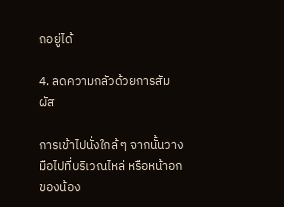ถอยู่ได้

4. ลดความกลัวด้วยการสัมผัส

การเข้าไปนั่งใกล้ ๆ จากนั้นวางมือไปที่บริเวณไหล่ หรือหน้าอกของน้อง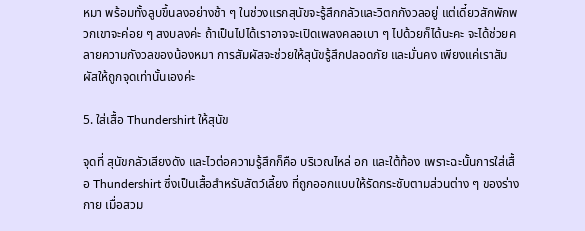หมา พร้อมทั้งลูบขึ้นลงอย่างช้า ๆ ในช่วงแรกสุนัขจะรู้สึกกลัวและวิตกกังวลอยู่ แต่เดี๋ยวสักพักพวกเขาจะค่อย ๆ สงบลงค่ะ ถ้าเป็นไปได้เราอาจจะเปิดเพลงคลอเบา ๆ ไปด้วยก็ได้นะคะ จะได้ช่วยคลายความกังวลของน้องหมา การสัมผัสจะช่วยให้สุนัขรู้สึกปลอดภัย และมั่นคง เพียงแค่เราสัมผัสให้ถูกจุดเท่านั้นเองค่ะ

5. ใส่เสื้อ Thundershirt ให้สุนัข

จุดที่ สุนัขกลัวเสียงดัง และไวต่อความรู้สึกก็คือ บริเวณไหล่ อก และใต้ท้อง เพราะฉะนั้นการใส่เสื้อ Thundershirt ซึ่งเป็นเสื้อสำหรับสัตว์เลี้ยง ที่ถูกออกแบบให้รัดกระชับตามส่วนต่าง ๆ ของร่างกาย เมื่อสวม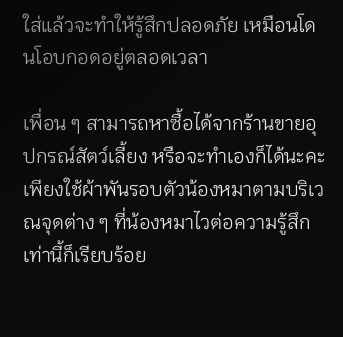ใส่แล้วจะทำให้รู้สึกปลอดภัย เหมือนโดนโอบกอดอยู่ตลอดเวลา

เพื่อน ๆ สามารถหาซื้อได้จากร้านขายอุปกรณ์สัตว์เลี้ยง หรือจะทำเองก็ได้นะคะ เพียงใช้ผ้าพันรอบตัวน้องหมาตามบริเวณจุดต่าง ๆ ที่น้องหมาไวต่อความรู้สึก เท่านี้ก็เรียบร้อย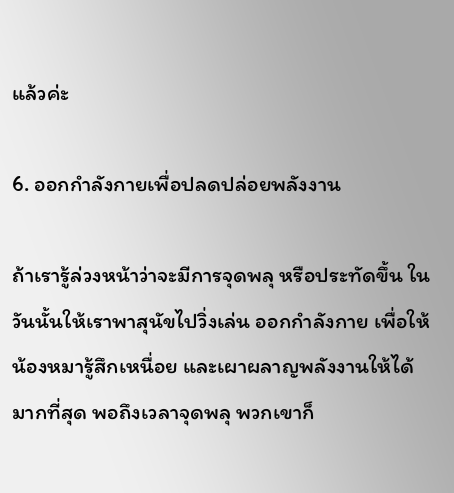แล้วค่ะ

6. ออกกำลังกายเพื่อปลดปล่อยพลังงาน

ถ้าเรารู้ล่วงหน้าว่าจะมีการจุดพลุ หรือประทัดขึ้น ในวันนั้นให้เราพาสุนัขไปวิ่งเล่น ออกกำลังกาย เพื่อให้น้องหมารู้สึกเหนื่อย และเผาผลาญพลังงานให้ได้มากที่สุด พอถึงเวลาจุดพลุ พวกเขาก็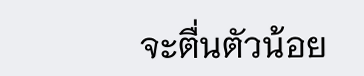จะตื่นตัวน้อย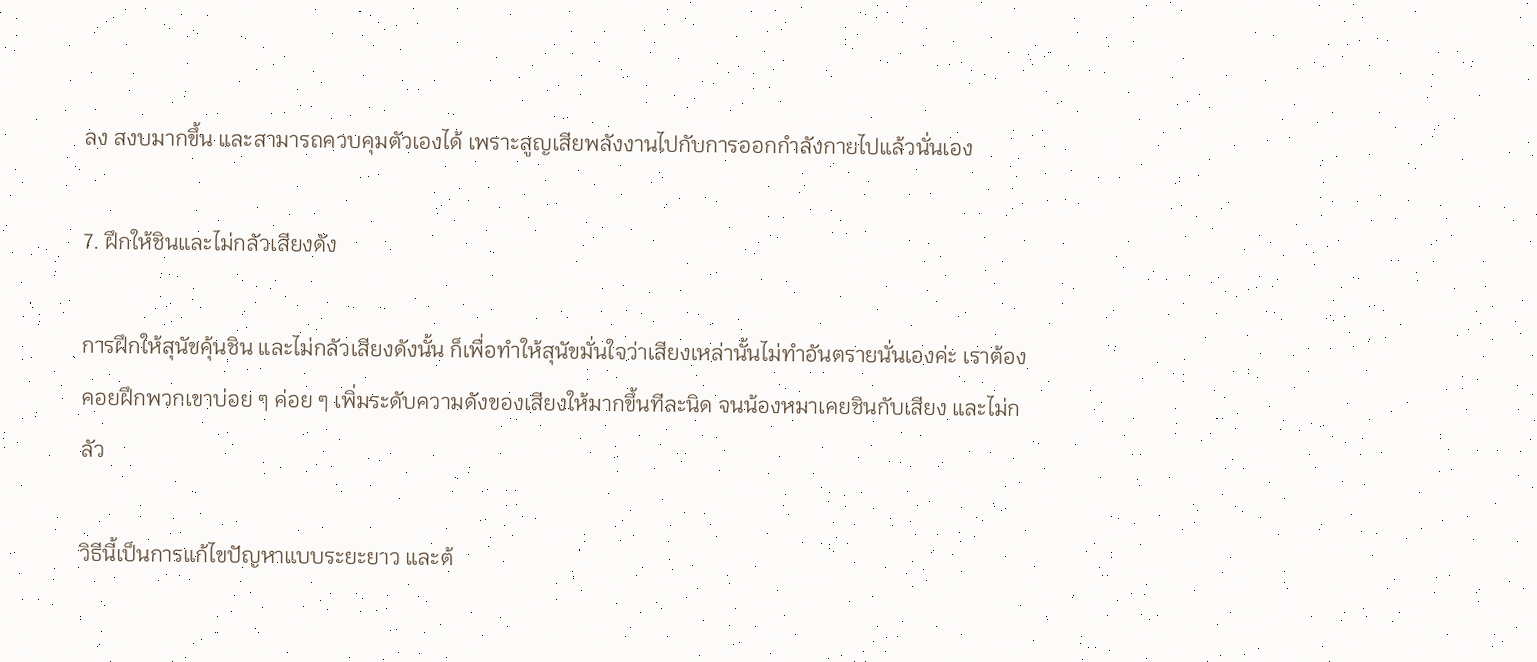ลง สงบมากขึ้น และสามารถควบคุมตัวเองได้ เพราะสูญเสียพลังงานไปกับการออกกำลังกายไปแล้วนั่นเอง

7. ฝึกให้ชินและไม่กลัวเสียงดัง

การฝึกให้สุนัขคุ้นชิน และไม่กลัวเสียงดังนั้น ก็เพื่อทำให้สุนัขมั่นใจว่าเสียงเหล่านั้นไม่ทำอันตรายนั่นเองค่ะ เราต้องคอยฝึกพวกเขาบ่อย ๆ ค่อย ๆ เพิ่มระดับความดังของเสียงให้มากขึ้นทีละนิด จนน้องหมาเคยชินกับเสียง และไม่กลัว

วิธีนี้เป็นการแก้ไขปัญหาแบบระยะยาว และต้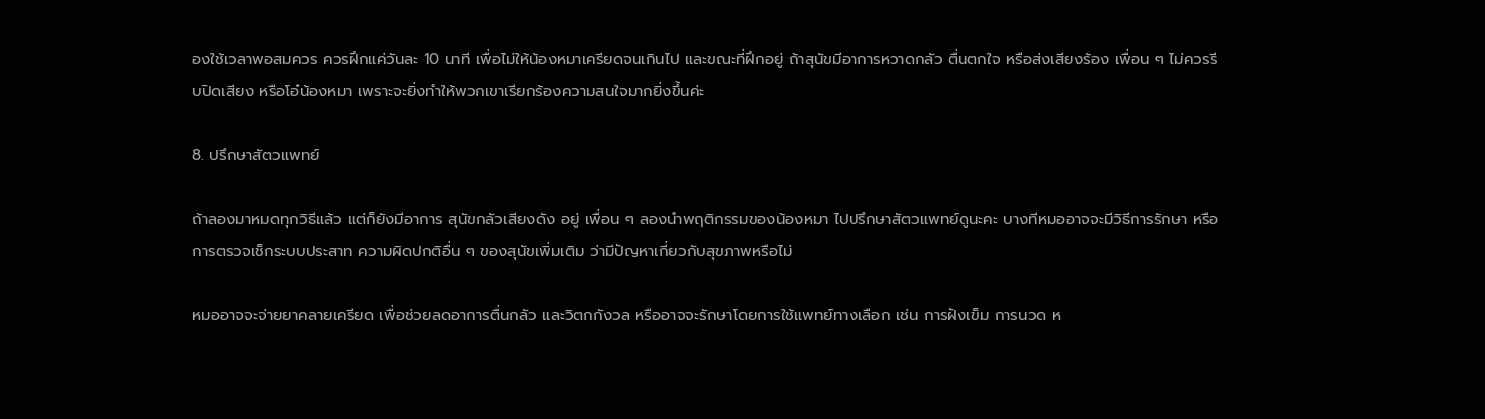องใช้เวลาพอสมควร ควรฝึกแค่วันละ 10 นาที เพื่อไม่ให้น้องหมาเครียดจนเกินไป และขณะที่ฝึกอยู่ ถ้าสุนัขมีอาการหวาดกลัว ตื่นตกใจ หรือส่งเสียงร้อง เพื่อน ๆ ไม่ควรรีบปิดเสียง หรือโอ๋น้องหมา เพราะจะยิ่งทำให้พวกเขาเรียกร้องความสนใจมากยิ่งขึ้นค่ะ

8. ปรึกษาสัตวแพทย์

ถ้าลองมาหมดทุกวิธีแล้ว แต่ก็ยังมีอาการ สุนัขกลัวเสียงดัง อยู่ เพื่อน ๆ ลองนำพฤติกรรมของน้องหมา ไปปรึกษาสัตวแพทย์ดูนะคะ บางทีหมออาจจะมีวิธีการรักษา หรือการตรวจเช็กระบบประสาท ความผิดปกติอื่น ๆ ของสุนัขเพิ่มเติม ว่ามีปัญหาเกี่ยวกับสุขภาพหรือไม่

หมออาจจะจ่ายยาคลายเครียด เพื่อช่วยลดอาการตื่นกลัว และวิตกกังวล หรืออาจจะรักษาโดยการใช้แพทย์ทางเลือก เช่น การฝังเข็ม การนวด ห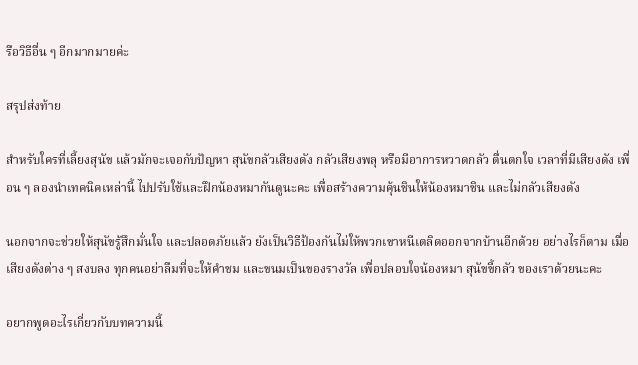รือวิธีอื่น ๆ อีกมากมายค่ะ

สรุปส่งท้าย

สำหรับใครที่เลี้ยงสุนัข แล้วมักจะเจอกับปัญหา สุนัขกลัวเสียงดัง กลัวเสียงพลุ หรือมีอาการหวาดกลัว ตื่นตกใจ เวลาที่มีเสียงดัง เพื่อน ๆ ลองนำเทคนิคเหล่านี้ ไปปรับใช้และฝึกน้องหมากันดูนะคะ เพื่อสร้างความคุ้นชินให้น้องหมาชิน และไม่กลัวเสียงดัง

นอกจากจะช่วยให้สุนัขรู้สึกมั่นใจ และปลอดภัยแล้ว ยังเป็นวิธีป้องกันไม่ให้พวกเขาหนีเตลิดออกจากบ้านอีกด้วย อย่างไรก็ตาม เมื่อเสียงดังต่าง ๆ สงบลง ทุกคนอย่าลืมที่จะให้คำชม และขนมเป็นของรางวัล เพื่อปลอบใจน้องหมา สุนัขขี้กลัว ของเราด้วยนะคะ

อยากพูดอะไรเกี่ยวกับบทความนี้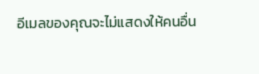อีเมลของคุณจะไม่แสดงให้คนอื่น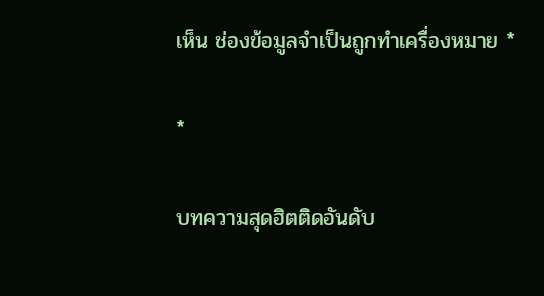เห็น ช่องข้อมูลจำเป็นถูกทำเครื่องหมาย *

*

บทความสุดฮิตติดอันดับ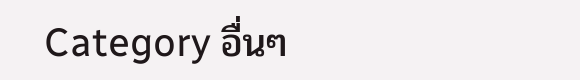Category อื่นๆ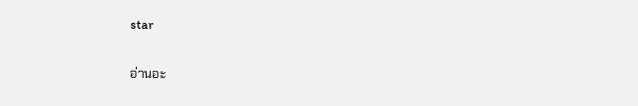star

อ่านอะ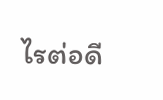ไรต่อดี